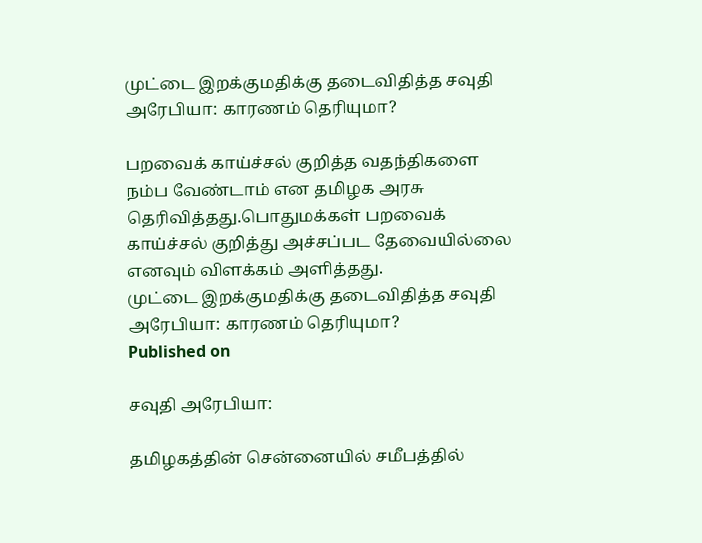முட்டை இறக்குமதிக்கு தடைவிதித்த சவுதி அரேபியா: காரணம் தெரியுமா?

பறவைக் காய்ச்சல் குறித்த வதந்திகளை நம்ப வேண்டாம் என தமிழக அரசு தெரிவித்தது.பொதுமக்கள் பறவைக் காய்ச்சல் குறித்து அச்சப்பட தேவையில்லை எனவும் விளக்கம் அளித்தது.
முட்டை இறக்குமதிக்கு தடைவிதித்த சவுதி அரேபியா: காரணம் தெரியுமா?
Published on

சவுதி அரேபியா:

தமிழகத்தின் சென்னையில் சமீபத்தில்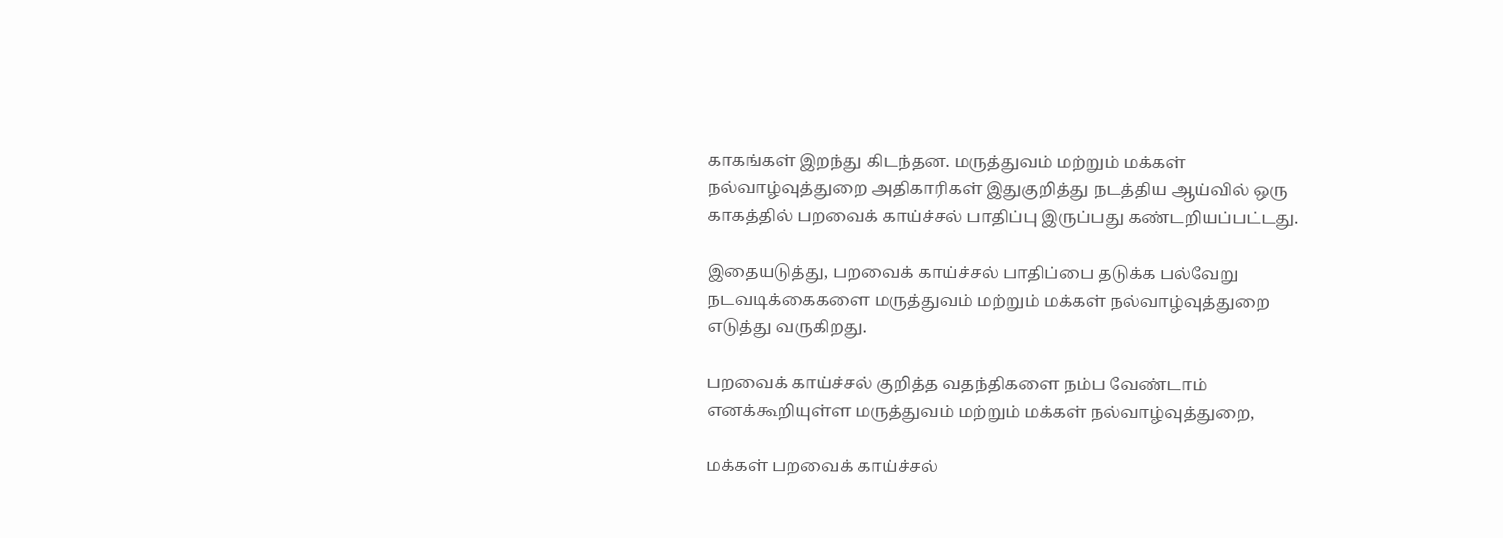காகங்கள் இறந்து கிடந்தன. மருத்துவம் மற்றும் மக்கள் நல்வாழ்வுத்துறை அதிகாரிகள் இதுகுறித்து நடத்திய ஆய்வில் ஒரு காகத்தில் பறவைக் காய்ச்சல் பாதிப்பு இருப்பது கண்டறியப்பட்டது.

இதையடுத்து, பறவைக் காய்ச்சல் பாதிப்பை தடுக்க பல்வேறு நடவடிக்கைகளை மருத்துவம் மற்றும் மக்கள் நல்வாழ்வுத்துறை எடுத்து வருகிறது.

பறவைக் காய்ச்சல் குறித்த வதந்திகளை நம்ப வேண்டாம் எனக்கூறியுள்ள மருத்துவம் மற்றும் மக்கள் நல்வாழ்வுத்துறை,

மக்கள் பறவைக் காய்ச்சல்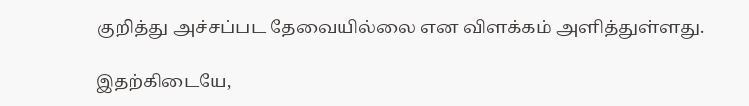குறித்து அச்சப்பட தேவையில்லை என விளக்கம் அளித்துள்ளது.

இதற்கிடையே,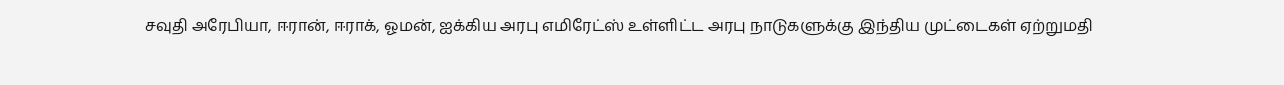சவுதி அரேபியா, ஈரான், ஈராக், ஓமன், ஐக்கிய அரபு எமிரேட்ஸ் உள்ளிட்ட அரபு நாடுகளுக்கு இந்திய முட்டைகள் ஏற்றுமதி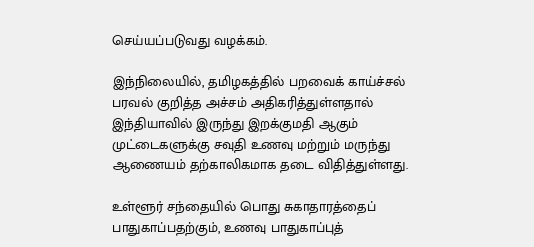செய்யப்படுவது வழக்கம்.

இந்நிலையில், தமிழகத்தில் பறவைக் காய்ச்சல் பரவல் குறித்த அச்சம் அதிகரித்துள்ளதால் இந்தியாவில் இருந்து இறக்குமதி ஆகும் முட்டைகளுக்கு சவுதி உணவு மற்றும் மருந்து ஆணையம் தற்காலிகமாக தடை விதித்துள்ளது.

உள்ளூர் சந்தையில் பொது சுகாதாரத்தைப் பாதுகாப்பதற்கும், உணவு பாதுகாப்புத்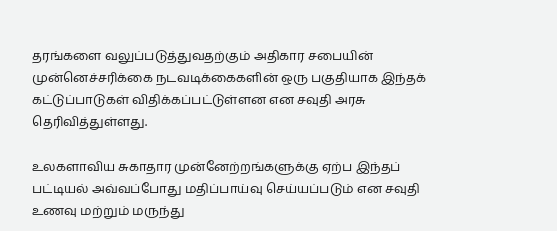தரங்களை வலுப்படுத்துவதற்கும் அதிகார சபையின் முன்னெச்சரிக்கை நடவடிக்கைகளின் ஒரு பகுதியாக இந்தக் கட்டுப்பாடுகள் விதிக்கப்பட்டுள்ளன என சவுதி அரசு தெரிவித்துள்ளது.

உலகளாவிய சுகாதார முன்னேற்றங்களுக்கு ஏற்ப இந்தப் பட்டியல் அவ்வப்போது மதிப்பாய்வு செய்யப்படும் என சவுதி உணவு மற்றும் மருந்து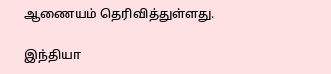ஆணையம் தெரிவித்துள்ளது.

இந்தியா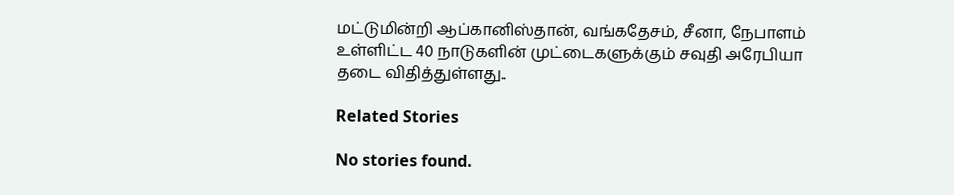மட்டுமின்றி ஆப்கானிஸ்தான், வங்கதேசம், சீனா, நேபாளம் உள்ளிட்ட 40 நாடுகளின் முட்டைகளுக்கும் சவுதி அரேபியா தடை விதித்துள்ளது..

Related Stories

No stories found.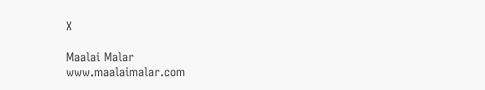X

Maalai Malar
www.maalaimalar.com